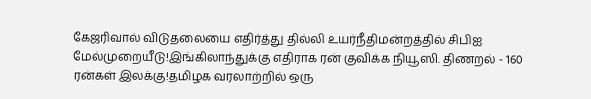கேஜரிவால் விடுதலையை எதிர்த்து தில்லி உயர்நீதிமன்றத்தில் சிபிஐ மேல்முறையீடு!இங்கிலாந்துக்கு எதிராக ரன் குவிக்க நியூஸி. திணறல் - 160 ரன்கள் இலக்கு!தமிழக வரலாற்றில் ஒரு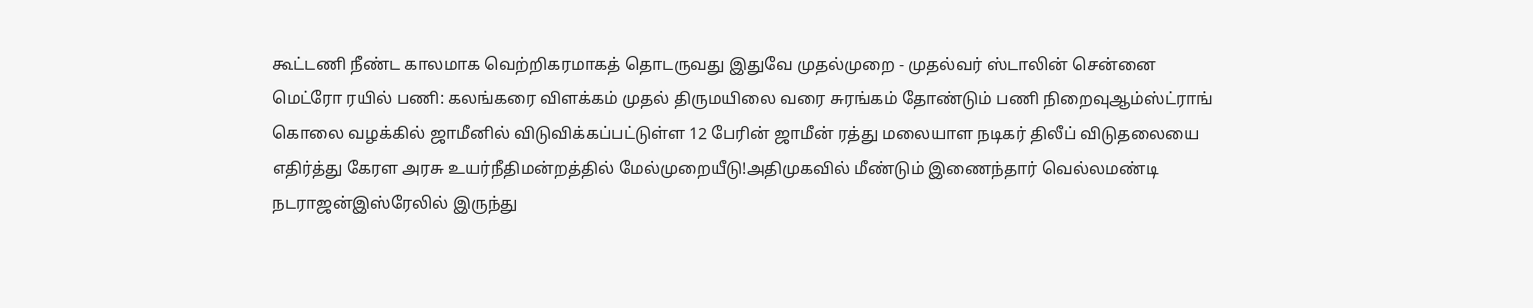கூட்டணி நீண்ட காலமாக வெற்றிகரமாகத் தொடருவது இதுவே முதல்முறை - முதல்வர் ஸ்டாலின் சென்னை மெட்ரோ ரயில் பணி: கலங்கரை விளக்கம் முதல் திருமயிலை வரை சுரங்கம் தோண்டும் பணி நிறைவுஆம்ஸ்ட்ராங் கொலை வழக்கில் ஜாமீனில் விடுவிக்கப்பட்டுள்ள 12 பேரின் ஜாமீன் ரத்து மலையாள நடிகர் திலீப் விடுதலையை எதிர்த்து கேரள அரசு உயர்நீதிமன்றத்தில் மேல்முறையீடு!அதிமுகவில் மீண்டும் இணைந்தார் வெல்லமண்டி நடராஜன்இஸ்ரேலில் இருந்து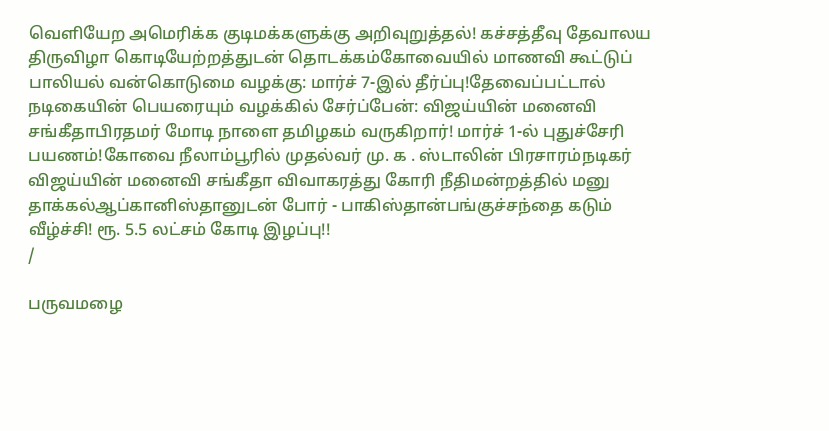வெளியேற அமெரிக்க குடிமக்களுக்கு அறிவுறுத்தல்! கச்சத்தீவு தேவாலய திருவிழா கொடியேற்றத்துடன் தொடக்கம்கோவையில் மாணவி கூட்டுப் பாலியல் வன்கொடுமை வழக்கு: மார்ச் 7-இல் தீர்ப்பு!தேவைப்பட்டால் நடிகையின் பெயரையும் வழக்கில் சேர்ப்பேன்: விஜய்யின் மனைவி சங்கீதாபிரதமர் மோடி நாளை தமிழகம் வருகிறார்! மார்ச் 1-ல் புதுச்சேரி பயணம்!கோவை நீலாம்பூரில் முதல்வர் மு. க . ஸ்டாலின் பிரசாரம்நடிகர் விஜய்யின் மனைவி சங்கீதா விவாகரத்து கோரி நீதிமன்றத்தில் மனு தாக்கல்ஆப்கானிஸ்தானுடன் போர் - பாகிஸ்தான்பங்குச்சந்தை கடும் வீழ்ச்சி! ரூ. 5.5 லட்சம் கோடி இழப்பு!!
/

பருவமழை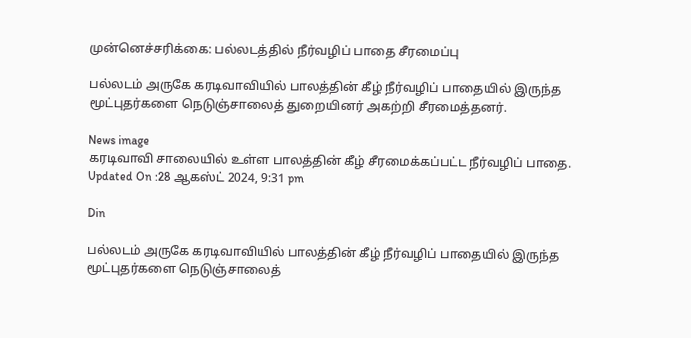முன்னெச்சரிக்கை: பல்லடத்தில் நீர்வழிப் பாதை சீரமைப்பு

பல்லடம் அருகே கரடிவாவியில் பாலத்தின் கீழ் நீர்வழிப் பாதையில் இருந்த மூட்புதர்களை நெடுஞ்சாலைத் துறையினர் அகற்றி சீரமைத்தனர்.

News image
கரடிவாவி சாலையில் உள்ள பாலத்தின் கீழ் சீரமைக்கப்பட்ட நீர்வழிப் பாதை.
Updated On :28 ஆகஸ்ட் 2024, 9:31 pm

Din

பல்லடம் அருகே கரடிவாவியில் பாலத்தின் கீழ் நீர்வழிப் பாதையில் இருந்த மூட்புதர்களை நெடுஞ்சாலைத்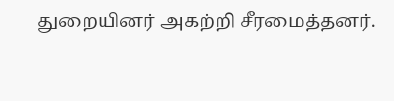துறையினர் அகற்றி சீரமைத்தனர்.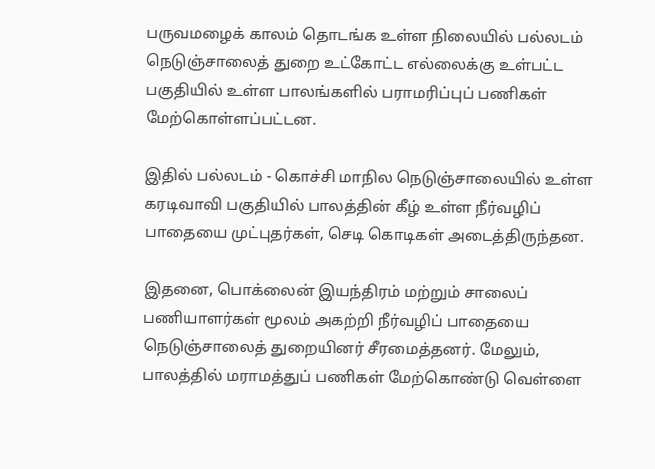பருவமழைக் காலம் தொடங்க உள்ள நிலையில் பல்லடம் நெடுஞ்சாலைத் துறை உட்கோட்ட எல்லைக்கு உள்பட்ட பகுதியில் உள்ள பாலங்களில் பராமரிப்புப் பணிகள் மேற்கொள்ளப்பட்டன.

இதில் பல்லடம் - கொச்சி மாநில நெடுஞ்சாலையில் உள்ள கரடிவாவி பகுதியில் பாலத்தின் கீழ் உள்ள நீர்வழிப் பாதையை முட்புதர்கள், செடி கொடிகள் அடைத்திருந்தன.

இதனை, பொக்லைன் இயந்திரம் மற்றும் சாலைப் பணியாளர்கள் மூலம் அகற்றி நீர்வழிப் பாதையை நெடுஞ்சாலைத் துறையினர் சீரமைத்தனர். மேலும், பாலத்தில் மராமத்துப் பணிகள் மேற்கொண்டு வெள்ளை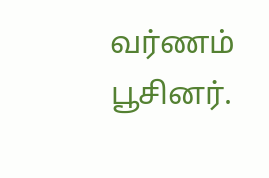வர்ணம் பூசினர்.